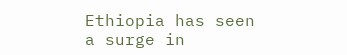Ethiopia has seen a surge in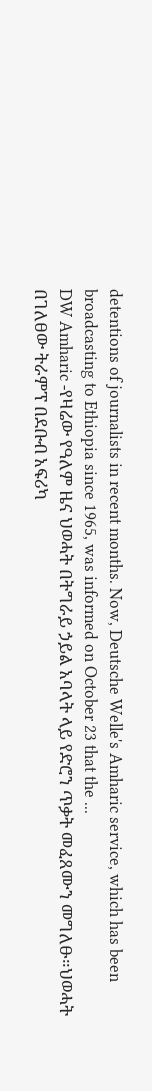detentions of journalists in recent months. Now, Deutsche Welle's Amharic service, which has been broadcasting to Ethiopia since 1965, was informed on October 23 that the ...
DW Amharic -የዛሬው የዓለም ዜና ህወሓት በትግራይ ኃይል አባላት ላይ የድሮን ጥቃት መፈጸሙን መግለፁ።ህወሓት በገለፀው ትራምፕ በደቡብ አፍሪካ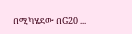በሚካሄደው በG20 ...